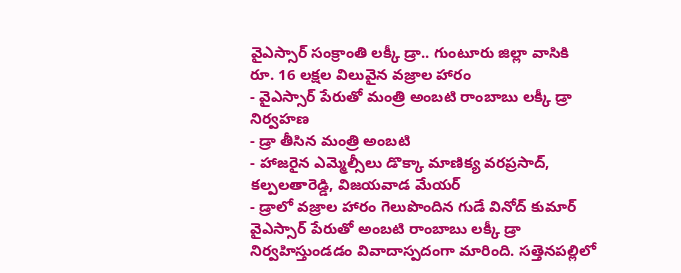వైఎస్సార్ సంక్రాంతి లక్కీ డ్రా.. గుంటూరు జిల్లా వాసికి రూ. 16 లక్షల విలువైన వజ్రాల హారం
- వైఎస్సార్ పేరుతో మంత్రి అంబటి రాంబాబు లక్కీ డ్రా నిర్వహణ
- డ్రా తీసిన మంత్రి అంబటి
- హాజరైన ఎమ్మెల్సీలు డొక్కా మాణిక్య వరప్రసాద్, కల్పలతారెడ్డి, విజయవాడ మేయర్
- డ్రాలో వజ్రాల హారం గెలుపొందిన గుడే వినోద్ కుమార్
వైఎస్సార్ పేరుతో అంబటి రాంబాబు లక్కీ డ్రా నిర్వహిస్తుండడం వివాదాస్పదంగా మారింది. సత్తెనపల్లిలో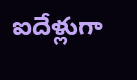ఐదేళ్లుగా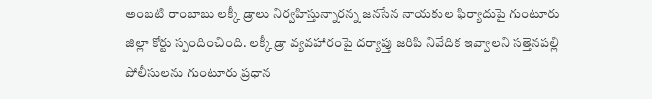అంబటి రాంబాబు లక్కీ డ్రాలు నిర్వహిస్తున్నారన్న జనసేన నాయకుల ఫిర్యాదుపై గుంటూరు జిల్లా కోర్టు స్పందించింది. లక్కీ డ్రా వ్యవహారంపై దర్యాప్తు జరిపి నివేదిక ఇవ్వాలని సత్తెనపల్లి పోలీసులను గుంటూరు ప్రధాన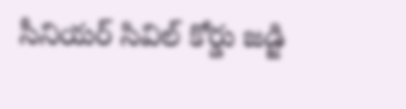సీనియర్ సివిల్ కోర్డు జడ్జి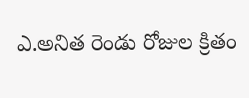ఎ.అనిత రెండు రోజుల క్రితం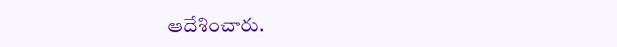ఆదేశించారు.